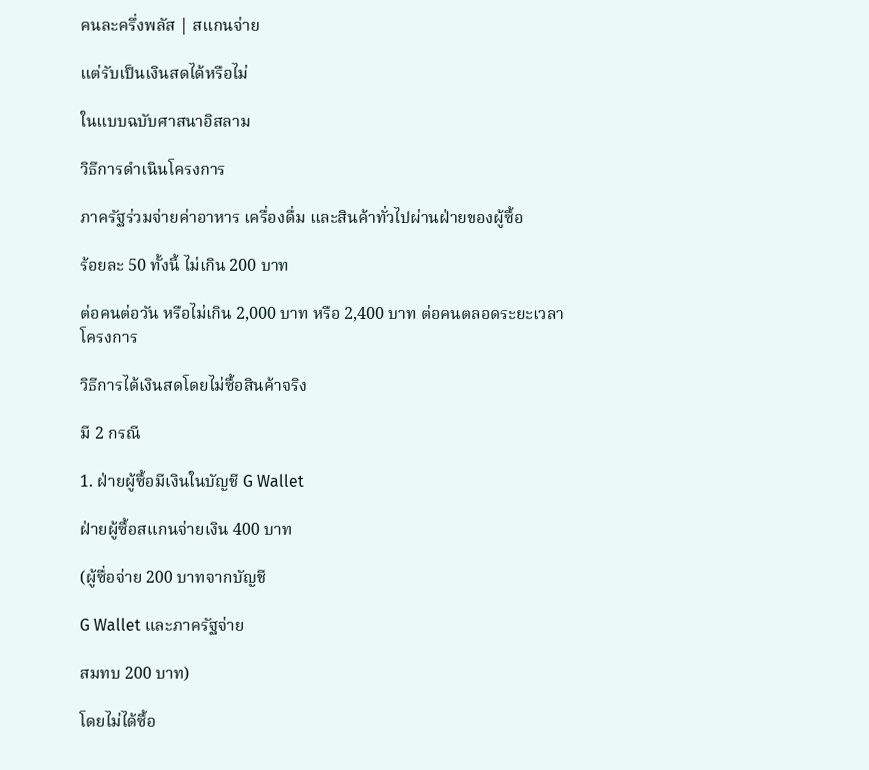คนละครึ่งพลัส | สแกนจ่าย

แต่รับเป็นเงินสดได้หรือไม่

ในแบบฉบับศาสนาอิสลาม

วิธีการดำเนินโครงการ

ภาครัฐร่วมจ่ายค่าอาหาร เครื่องดื่ม และสินค้าทั่วไปผ่านฝ่ายของผู้ซื้อ

ร้อยละ 50 ทั้งนี้ ไม่เกิน 200 บาท

ต่อคนต่อวัน หรือไม่เกิน 2,000 บาท หรือ 2,400 บาท ต่อคนตลอดระยะเวลาโครงการ

วิธีการได้เงินสดโดยไม่ซื้อสินค้าจริง

มี 2 กรณี

1. ฝ่ายผู้ซื้อมีเงินในบัญชี G Wallet

ฝ่ายผู้ซื้อสแกนจ่ายเงิน 400 บาท

(ผู้ซื่อจ่าย 200 บาทจากบัญชี

G Wallet และภาครัฐจ่าย

สมทบ 200 บาท)

โดยไม่ได้ซื้อ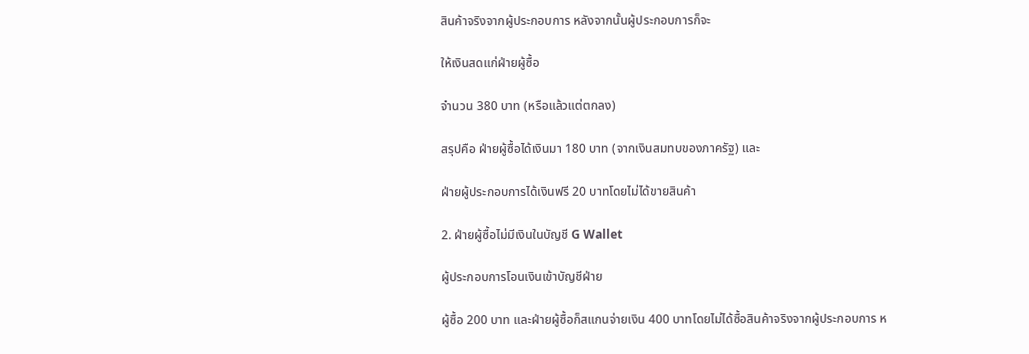สินค้าจริงจากผู้ประกอบการ หลังจากนั้นผู้ประกอบการก็จะ

ให้เงินสดแก่ฝ่ายผู้ซื้อ

จำนวน 380 บาท (หรือแล้วแต่ตกลง)

สรุปคือ ฝ่ายผู้ซื้อได้เงินมา 180 บาท (จากเงินสมทบของภาครัฐ) และ

ฝ่ายผู้ประกอบการได้เงินฟรี 20 บาทโดยไม่ได้ขายสินค้า

2. ฝ่ายผู้ซื้อไม่มีเงินในบัญชี G Wallet

ผู้ประกอบการโอนเงินเข้าบัญชีฝ่าย

ผู้ซื้อ 200 บาท และฝ่ายผู้ซื้อก็สแกนจ่ายเงิน 400 บาทโดยไม่ได้ซื้อสินค้าจริงจากผู้ประกอบการ ห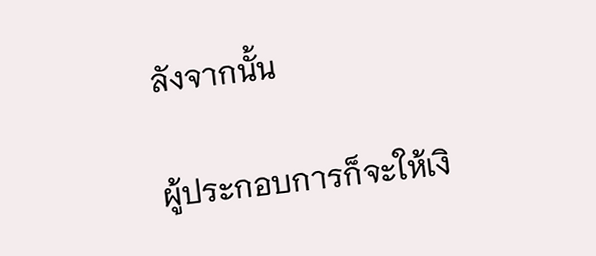ลังจากนั้น

ผู้ประกอบการก็จะให้เงิ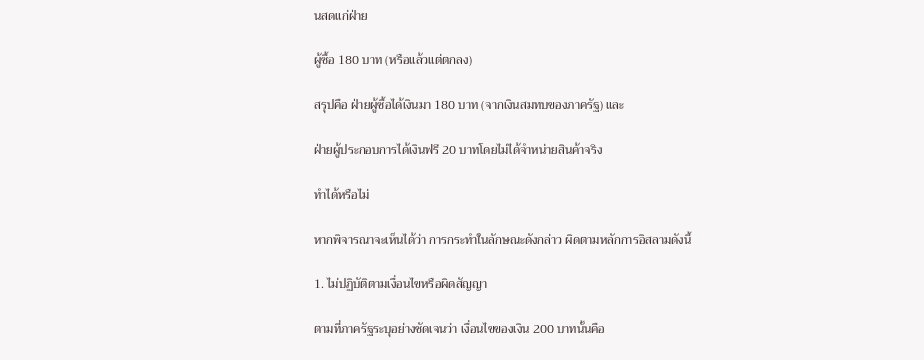นสดแก่ฝ่าย

ผู้ซื้อ 180 บาท (หรือแล้วแต่ตกลง)

สรุปคือ ฝ่ายผู้ซื้อได้เงินมา 180 บาท (จากเงินสมทบของภาครัฐ) และ

ฝ่ายผู้ประกอบการได้เงินฟรี 20 บาทโดยไม่ได้จำหน่ายสินค้าจริง

ทำได้หรือไม่

หากพิจารณาจะเห็นได้ว่า การกระทำในลักษณะดังกล่าว ผิดตามหลักการอิสลามดังนี้

1. ไม่ปฏิบัติตามเงื่อนไขหรือผิดสัญญา

ตามที่ภาครัฐระบุอย่างชัดเจนว่า เงื่อนไขของเงิน 200 บาทนั้นคือ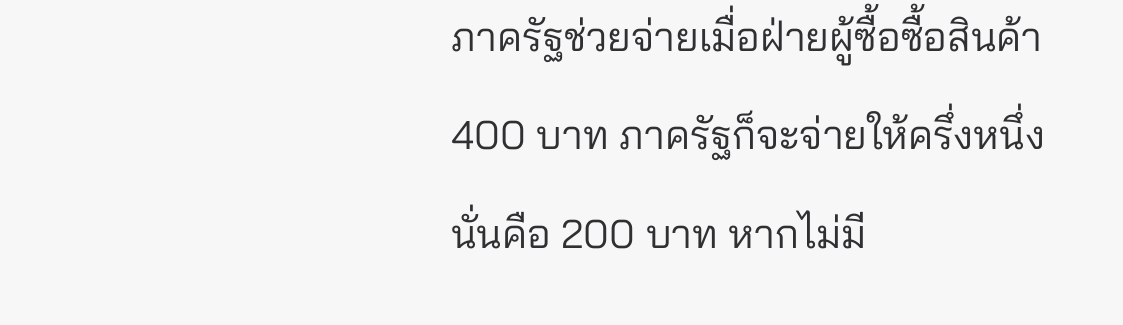ภาครัฐช่วยจ่ายเมื่อฝ่ายผู้ซื้อซื้อสินค้า 400 บาท ภาครัฐก็จะจ่ายให้ครึ่งหนึ่ง นั่นคือ 200 บาท หากไม่มี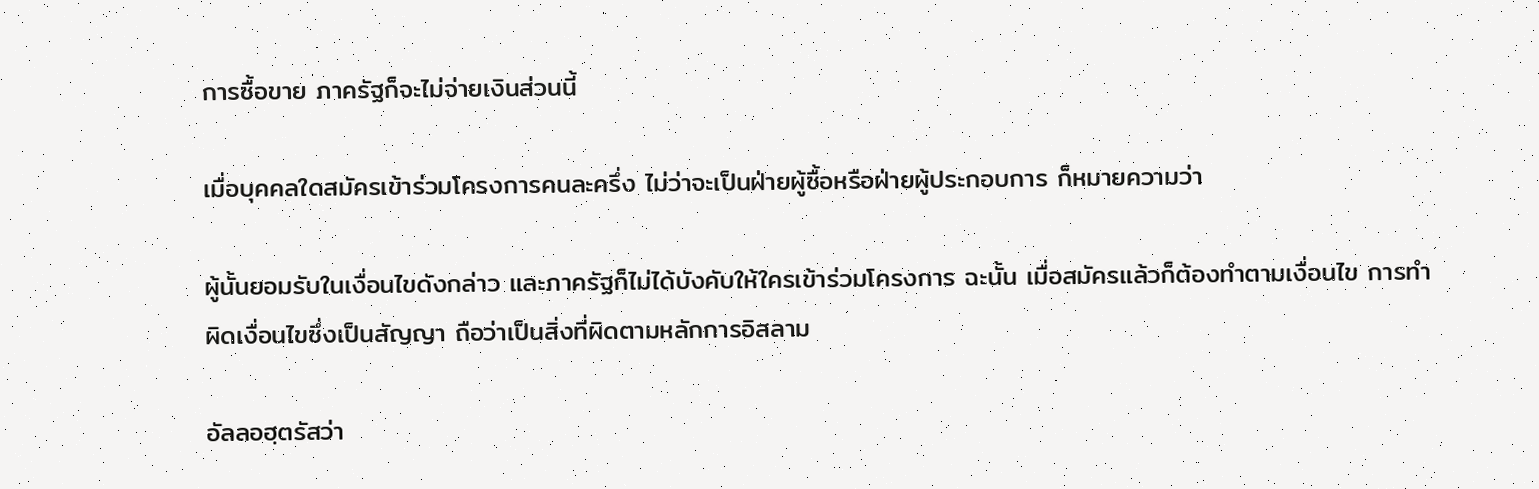การซื้อขาย ภาครัฐก็จะไม่จ่ายเงินส่วนนี้

เมื่อบุคคลใดสมัครเข้าร่วมโครงการคนละครึ่ง ไม่ว่าจะเป็นฝ่ายผู้ซื้อหรือฝ่ายผู้ประกอบการ ก็หมายความว่า

ผู้นั้นยอมรับในเงื่อนไขดังกล่าว และภาครัฐก็ไม่ได้บังคับให้ใครเข้าร่วมโครงการ ฉะนั้น เมื่อสมัครแล้วก็ต้องทำตามเงื่อนไข การทำผิดเงื่อนไขซึ่งเป็นสัญญา ถือว่าเป็นสิ่งที่ผิดตามหลักการอิสลาม

อัลลอฮฺตรัสว่า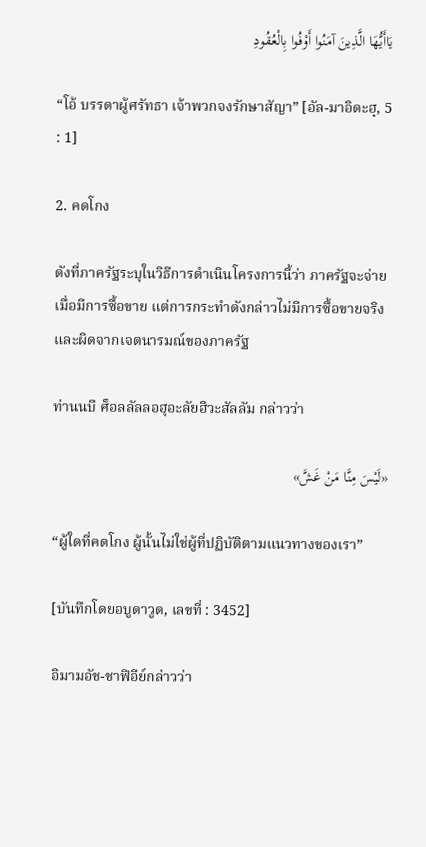يَاأَيُّهَا الَّذِينَ آمَنُوا أَوْفُوا بِالْعُقُودِ

“โอ้ บรรดาผู้ศรัทธา เจ้าพวกจงรักษาสัญา” [อัล-มาอิดะฮฺ, 5 : 1]

2. คดโกง

ดังที่ภาครัฐระบุในวิธีการดำเนินโครงการนี้ว่า ภาครัฐจะจ่ายเมื่อมีการซื้อขาย แต่การกระทำดังกล่าวไม่มีการซื้อขายจริง และผิดจากเจตนารมณ์ของภาครัฐ

ท่านนบี ศ็อลลัลลอฮุอะลัยฮิวะสัลลัม กล่าวว่า

«لَيْسَ مِنَّا مَنْ غَشَّ»

“ผู้ใดที่คดโกง ผู้นั้นไม่ใช่ผู้ที่ปฏิบัติตามแนวทางของเรา”

[บันทึกโดยอบูดาวูด, เลขที่ : 3452]

อิมามอัช-ชาฟิอีย์กล่าวว่า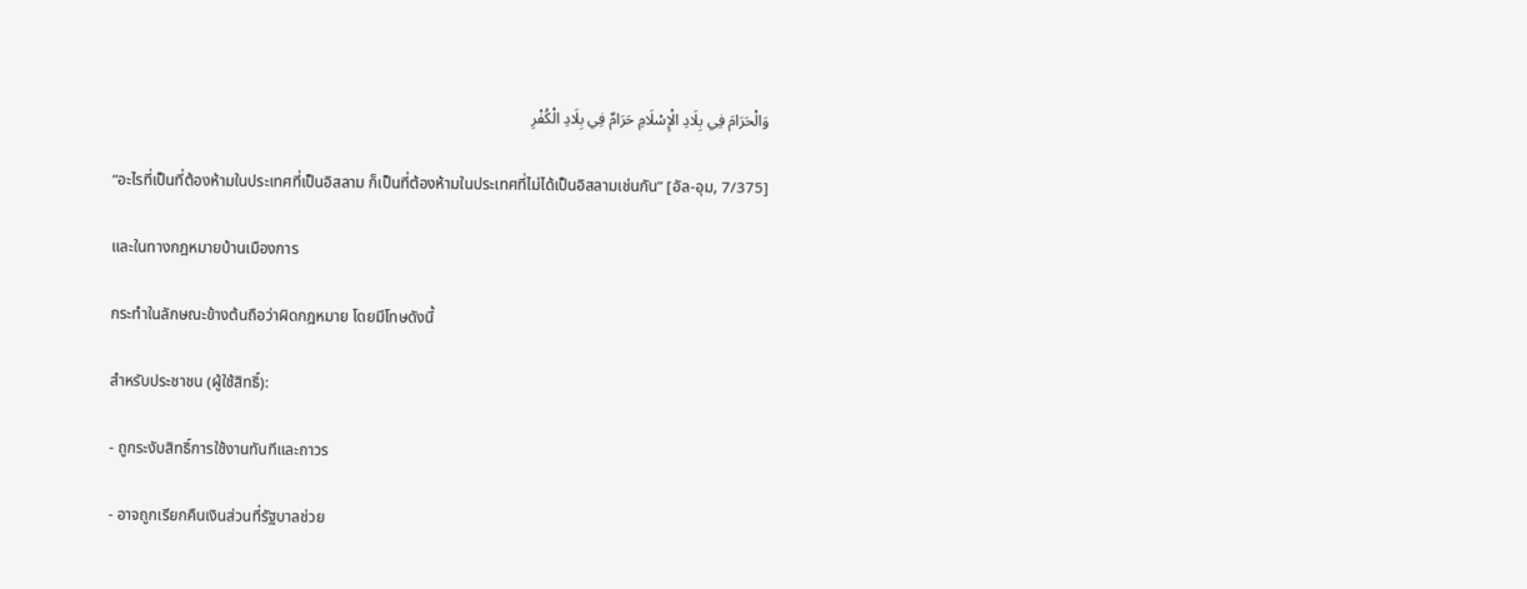وَالْحَرَامَ فِي بِلَادِ الْإِسْلَامِ حَرَامٌ فِي بِلَادِ الْكُفْرِ

“อะไรที่เป็นที่ต้องห้ามในประเทศที่เป็นอิสลาม ก็เป็นที่ต้องห้ามในประเทศที่ไม่ได้เป็นอิสลามเช่นกัน” [อัล-อุม, 7/375]

และในทางกฎหมายบ้านเมืองการ

กระทำในลักษณะข้างต้นถือว่าผิดกฎหมาย โดยมีโทษดังนี้

สำหรับประชาชน (ผู้ใช้สิทธิ์):

- ถูกระงับสิทธิ์การใช้งานทันทีและถาวร

- อาจถูกเรียกคืนเงินส่วนที่รัฐบาลช่วย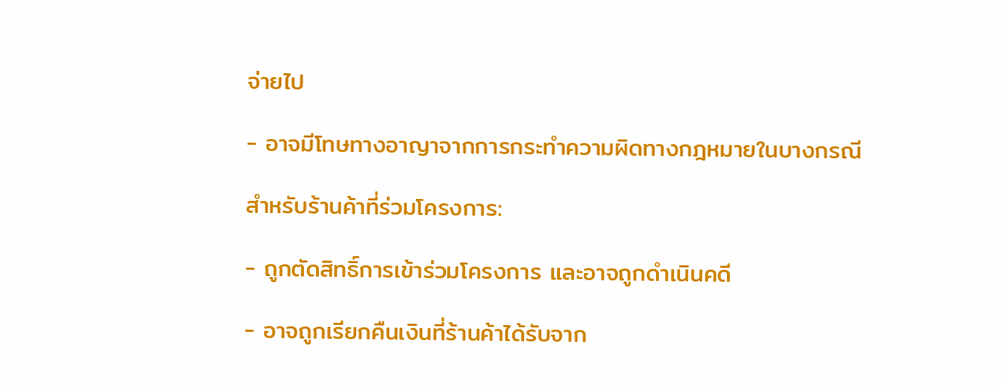จ่ายไป

- อาจมีโทษทางอาญาจากการกระทำความผิดทางกฎหมายในบางกรณี

สำหรับร้านค้าที่ร่วมโครงการ:

- ถูกตัดสิทธิ์การเข้าร่วมโครงการ และอาจถูกดำเนินคดี

- อาจถูกเรียกคืนเงินที่ร้านค้าได้รับจาก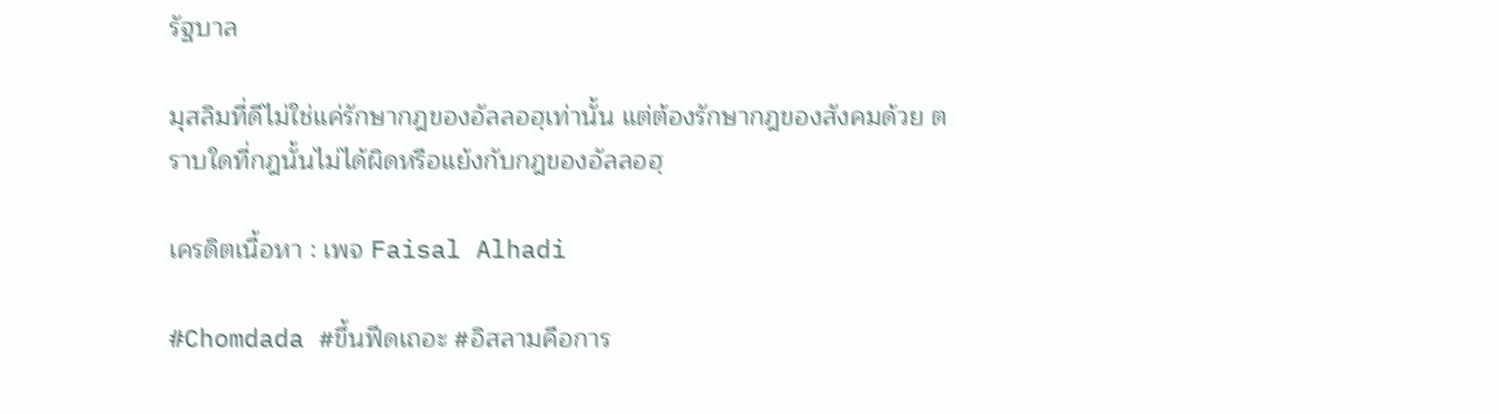รัฐบาล

มุสลิมที่ดีไม่ใช่แค่รักษากฎของอัลลอฮฺเท่านั้น แต่ต้องรักษากฎของสังคมด้วย ตราบใดที่กฎนั้นไม่ได้ผิดหรือแย้งกับกฎของอัลลอฮฺ

เครดิตเนื้อหา : เพจ Faisal Alhadi

#Chomdada #ขึ้นฟีดเถอะ #อิสลามคือการ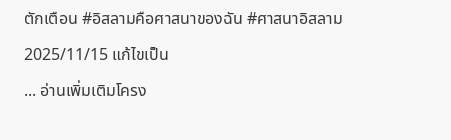ตักเตือน #อิสลามคือศาสนาของฉัน #ศาสนาอิสลาม

2025/11/15 แก้ไขเป็น

... อ่านเพิ่มเติมโครง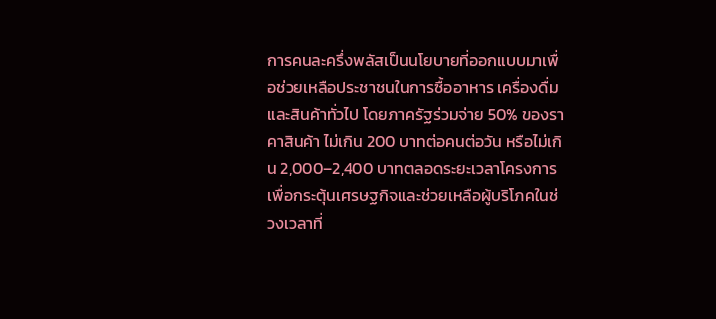การคนละครึ่งพลัสเป็นนโยบายที่ออกแบบมาเพื่อช่วยเหลือประชาชนในการซื้ออาหาร เครื่องดื่ม และสินค้าทั่วไป โดยภาครัฐร่วมจ่าย 50% ของราคาสินค้า ไม่เกิน 200 บาทต่อคนต่อวัน หรือไม่เกิน 2,000–2,400 บาทตลอดระยะเวลาโครงการ เพื่อกระตุ้นเศรษฐกิจและช่วยเหลือผู้บริโภคในช่วงเวลาที่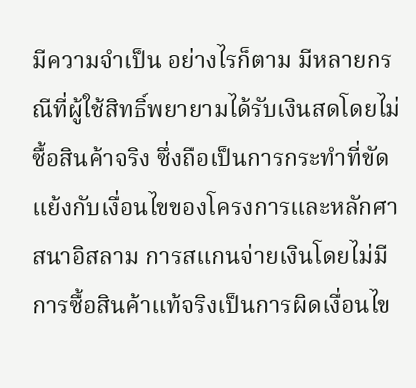มีความจำเป็น อย่างไรก็ตาม มีหลายกรณีที่ผู้ใช้สิทธิ์พยายามได้รับเงินสดโดยไม่ซื้อสินค้าจริง ซึ่งถือเป็นการกระทำที่ขัดแย้งกับเงื่อนไขของโครงการและหลักศาสนาอิสลาม การสแกนจ่ายเงินโดยไม่มีการซื้อสินค้าแท้จริงเป็นการผิดเงื่อนไข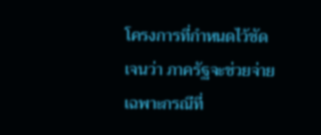โครงการที่กำหนดไว้ชัดเจนว่า ภาครัฐจะช่วยจ่ายเฉพาะกรณีที่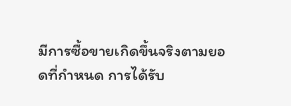มีการซื้อขายเกิดขึ้นจริงตามยอดที่กำหนด การได้รับ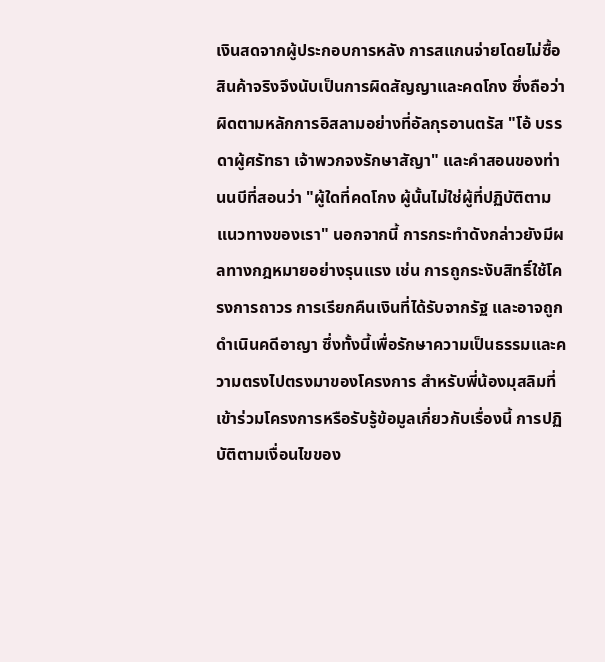เงินสดจากผู้ประกอบการหลัง การสแกนจ่ายโดยไม่ซื้อสินค้าจริงจึงนับเป็นการผิดสัญญาและคดโกง ซึ่งถือว่าผิดตามหลักการอิสลามอย่างที่อัลกุรอานตรัส "โอ้ บรรดาผู้ศรัทธา เจ้าพวกจงรักษาสัญา" และคำสอนของท่านนบีที่สอนว่า "ผู้ใดที่คดโกง ผู้นั้นไม่ใช่ผู้ที่ปฏิบัติตามแนวทางของเรา" นอกจากนี้ การกระทำดังกล่าวยังมีผลทางกฎหมายอย่างรุนแรง เช่น การถูกระงับสิทธิ์ใช้โครงการถาวร การเรียกคืนเงินที่ได้รับจากรัฐ และอาจถูกดำเนินคดีอาญา ซึ่งทั้งนี้เพื่อรักษาความเป็นธรรมและความตรงไปตรงมาของโครงการ สำหรับพี่น้องมุสลิมที่เข้าร่วมโครงการหรือรับรู้ข้อมูลเกี่ยวกับเรื่องนี้ การปฏิบัติตามเงื่อนไขของ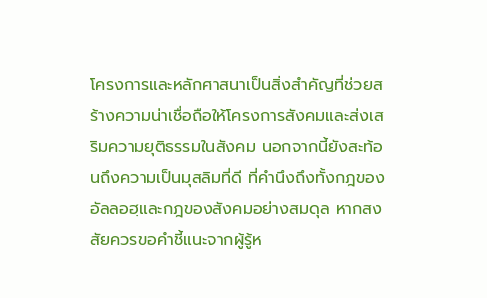โครงการและหลักศาสนาเป็นสิ่งสำคัญที่ช่วยสร้างความน่าเชื่อถือให้โครงการสังคมและส่งเสริมความยุติธรรมในสังคม นอกจากนี้ยังสะท้อนถึงความเป็นมุสลิมที่ดี ที่คำนึงถึงทั้งกฎของอัลลอฮฺและกฎของสังคมอย่างสมดุล หากสงสัยควรขอคำชี้แนะจากผู้รู้ห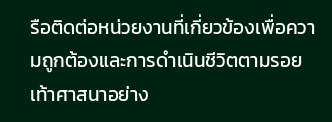รือติดต่อหน่วยงานที่เกี่ยวข้องเพื่อความถูกต้องและการดำเนินชีวิตตามรอยเท้าศาสนาอย่าง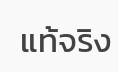แท้จริง